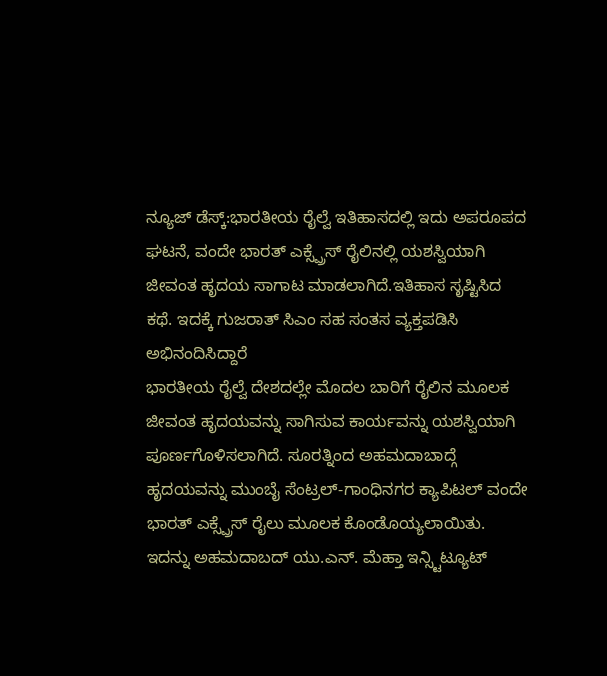ನ್ಯೂಜ್ ಡೆಸ್ಕ್:ಭಾರತೀಯ ರೈಲ್ವೆ ಇತಿಹಾಸದಲ್ಲಿ ಇದು ಅಪರೂಪದ ಘಟನೆ, ವಂದೇ ಭಾರತ್ ಎಕ್ಸ್ಪ್ರೆಸ್ ರೈಲಿನಲ್ಲಿ ಯಶಸ್ವಿಯಾಗಿ ಜೀವಂತ ಹೃದಯ ಸಾಗಾಟ ಮಾಡಲಾಗಿದೆ.ಇತಿಹಾಸ ಸೃಷ್ಟಿಸಿದ ಕಥೆ. ಇದಕ್ಕೆ ಗುಜರಾತ್ ಸಿಎಂ ಸಹ ಸಂತಸ ವ್ಯಕ್ತಪಡಿಸಿ ಅಭಿನಂದಿಸಿದ್ದಾರೆ
ಭಾರತೀಯ ರೈಲ್ವೆ ದೇಶದಲ್ಲೇ ಮೊದಲ ಬಾರಿಗೆ ರೈಲಿನ ಮೂಲಕ ಜೀವಂತ ಹೃದಯವನ್ನು ಸಾಗಿಸುವ ಕಾರ್ಯವನ್ನು ಯಶಸ್ವಿಯಾಗಿ ಪೂರ್ಣಗೊಳಿಸಲಾಗಿದೆ. ಸೂರತ್ನಿಂದ ಅಹಮದಾಬಾದ್ಗೆ ಹೃದಯವನ್ನು ಮುಂಬೈ ಸೆಂಟ್ರಲ್-ಗಾಂಧಿನಗರ ಕ್ಯಾಪಿಟಲ್ ವಂದೇ ಭಾರತ್ ಎಕ್ಸ್ಪ್ರೆಸ್ ರೈಲು ಮೂಲಕ ಕೊಂಡೊಯ್ಯಲಾಯಿತು. ಇದನ್ನು ಅಹಮದಾಬದ್ ಯು.ಎನ್. ಮೆಹ್ತಾ ಇನ್ಸ್ಟಿಟ್ಯೂಟ್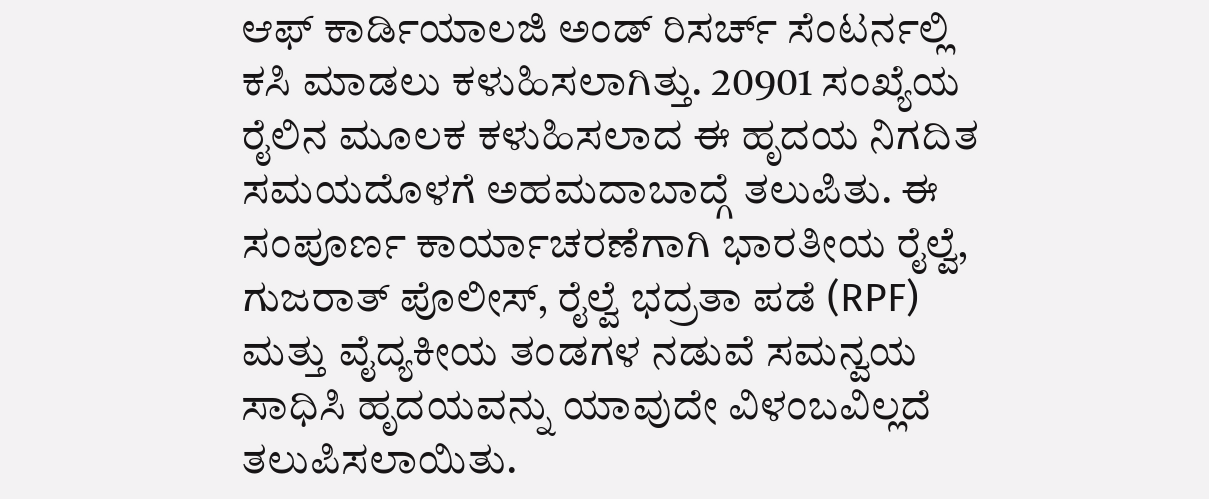ಆಫ್ ಕಾರ್ಡಿಯಾಲಜಿ ಅಂಡ್ ರಿಸರ್ಚ್ ಸೆಂಟರ್ನಲ್ಲಿ ಕಸಿ ಮಾಡಲು ಕಳುಹಿಸಲಾಗಿತ್ತು. 20901 ಸಂಖ್ಯೆಯ ರೈಲಿನ ಮೂಲಕ ಕಳುಹಿಸಲಾದ ಈ ಹೃದಯ ನಿಗದಿತ ಸಮಯದೊಳಗೆ ಅಹಮದಾಬಾದ್ಗೆ ತಲುಪಿತು. ಈ ಸಂಪೂರ್ಣ ಕಾರ್ಯಾಚರಣೆಗಾಗಿ ಭಾರತೀಯ ರೈಲ್ವೆ, ಗುಜರಾತ್ ಪೊಲೀಸ್, ರೈಲ್ವೆ ಭದ್ರತಾ ಪಡೆ (RPF) ಮತ್ತು ವೈದ್ಯಕೀಯ ತಂಡಗಳ ನಡುವೆ ಸಮನ್ವಯ ಸಾಧಿಸಿ ಹೃದಯವನ್ನು ಯಾವುದೇ ವಿಳಂಬವಿಲ್ಲದೆ ತಲುಪಿಸಲಾಯಿತು.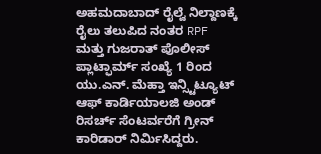ಅಹಮದಾಬಾದ್ ರೈಲ್ವೆ ನಿಲ್ದಾಣಕ್ಕೆ ರೈಲು ತಲುಪಿದ ನಂತರ RPF ಮತ್ತು ಗುಜರಾತ್ ಪೊಲೀಸ್ ಪ್ಲಾಟ್ಫಾರ್ಮ್ ಸಂಖ್ಯೆ 1 ರಿಂದ ಯು.ಎನ್. ಮೆಹ್ತಾ ಇನ್ಸ್ಟಿಟ್ಯೂಟ್ ಆಫ್ ಕಾರ್ಡಿಯಾಲಜಿ ಅಂಡ್ ರಿಸರ್ಚ್ ಸೆಂಟರ್ವರೆಗೆ ಗ್ರೀನ್ ಕಾರಿಡಾರ್ ನಿರ್ಮಿಸಿದ್ದರು.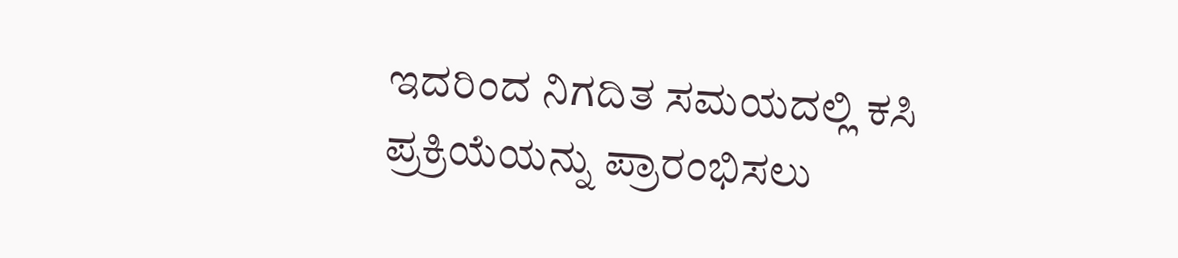ಇದರಿಂದ ನಿಗದಿತ ಸಮಯದಲ್ಲಿ ಕಸಿ ಪ್ರಕ್ರಿಯೆಯನ್ನು ಪ್ರಾರಂಭಿಸಲು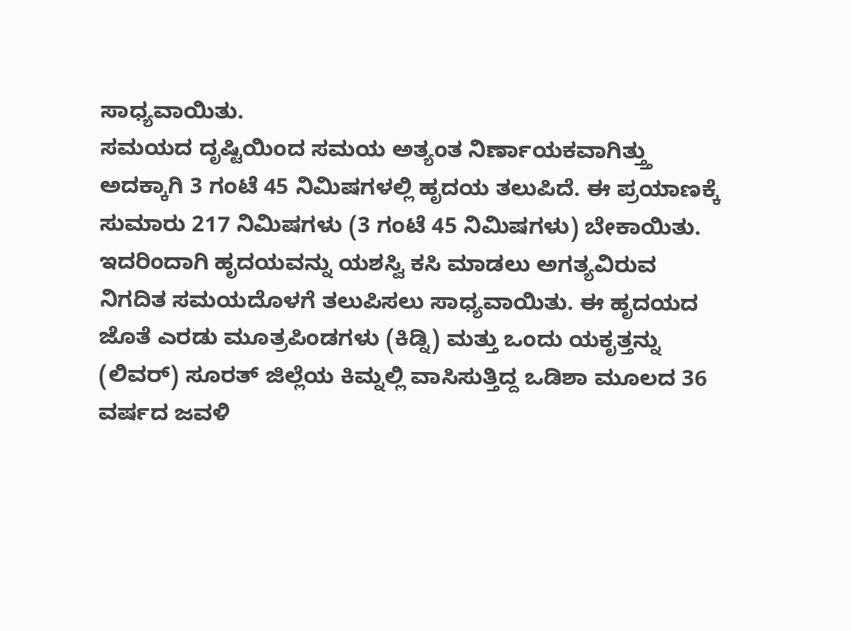ಸಾಧ್ಯವಾಯಿತು.
ಸಮಯದ ದೃಷ್ಟಿಯಿಂದ ಸಮಯ ಅತ್ಯಂತ ನಿರ್ಣಾಯಕವಾಗಿತ್ತ್ತು ಅದಕ್ಕಾಗಿ 3 ಗಂಟೆ 45 ನಿಮಿಷಗಳಲ್ಲಿ ಹೃದಯ ತಲುಪಿದೆ. ಈ ಪ್ರಯಾಣಕ್ಕೆ ಸುಮಾರು 217 ನಿಮಿಷಗಳು (3 ಗಂಟೆ 45 ನಿಮಿಷಗಳು) ಬೇಕಾಯಿತು. ಇದರಿಂದಾಗಿ ಹೃದಯವನ್ನು ಯಶಸ್ವಿ ಕಸಿ ಮಾಡಲು ಅಗತ್ಯವಿರುವ ನಿಗದಿತ ಸಮಯದೊಳಗೆ ತಲುಪಿಸಲು ಸಾಧ್ಯವಾಯಿತು. ಈ ಹೃದಯದ ಜೊತೆ ಎರಡು ಮೂತ್ರಪಿಂಡಗಳು (ಕಿಡ್ನಿ) ಮತ್ತು ಒಂದು ಯಕೃತ್ತನ್ನು (ಲಿವರ್) ಸೂರತ್ ಜಿಲ್ಲೆಯ ಕಿಮ್ನಲ್ಲಿ ವಾಸಿಸುತ್ತಿದ್ದ ಒಡಿಶಾ ಮೂಲದ 36 ವರ್ಷದ ಜವಳಿ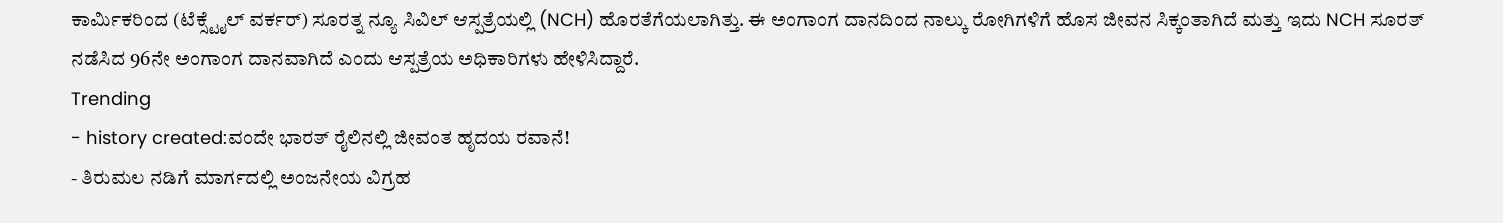ಕಾರ್ಮಿಕರಿಂದ (ಟೆಕ್ಸ್ಟೈಲ್ ವರ್ಕರ್) ಸೂರತ್ನ ನ್ಯೂ ಸಿವಿಲ್ ಆಸ್ಪತ್ರೆಯಲ್ಲಿ (NCH) ಹೊರತೆಗೆಯಲಾಗಿತ್ತು. ಈ ಅಂಗಾಂಗ ದಾನದಿಂದ ನಾಲ್ಕು ರೋಗಿಗಳಿಗೆ ಹೊಸ ಜೀವನ ಸಿಕ್ಕಂತಾಗಿದೆ ಮತ್ತು ಇದು NCH ಸೂರತ್ ನಡೆಸಿದ 96ನೇ ಅಂಗಾಂಗ ದಾನವಾಗಿದೆ ಎಂದು ಆಸ್ಪತ್ರೆಯ ಅಧಿಕಾರಿಗಳು ಹೇಳಿಸಿದ್ದಾರೆ.
Trending
- history created:ವಂದೇ ಭಾರತ್ ರೈಲಿನಲ್ಲಿ ಜೀವಂತ ಹೃದಯ ರವಾನೆ!
- ತಿರುಮಲ ನಡಿಗೆ ಮಾರ್ಗದಲ್ಲಿ ಅಂಜನೇಯ ವಿಗ್ರಹ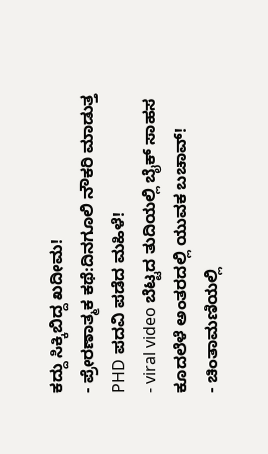ಕದ್ದು ಸಿಕ್ಕಿಬಿದ್ದ ಖದೀಮ!
- ಪ್ರೇರಣಾತ್ಮಕ ಕಥೆ:ದಿನಗೂಲಿ ನೌಕರಿ ಮಾಡುತ್ತ PHD ಪದವಿ ಪಡೆದ ಮಹಿಳೆ!
- viral video ಬೆಟ್ಟದ ತುದಿಯಲ್ಲಿ ಬೈಕ್ ಸಾಹಸ ಕೂದಲೆಳೆ ಅಂತರದಲ್ಲಿ ಯುವಕ ಬಚಾವ್!
- ಚಿಂತಾಮಣಿಯಲ್ಲಿ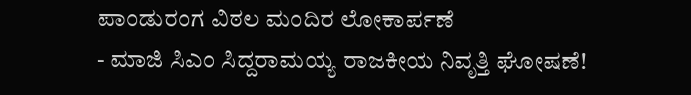ಪಾಂಡುರಂಗ ವಿಠಲ ಮಂದಿರ ಲೋಕಾರ್ಪಣೆ
- ಮಾಜಿ ಸಿಎಂ ಸಿದ್ದರಾಮಯ್ಯ ರಾಜಕೀಯ ನಿವೃತ್ತಿ ಘೋಷಣೆ!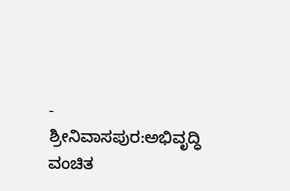- ಶ್ರೀನಿವಾಸಪುರ:ಅಭಿವೃದ್ಧಿ ವಂಚಿತ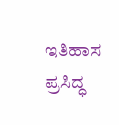ಇತಿಹಾಸ ಪ್ರಸಿದ್ಧ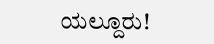ಯಲ್ದೂರು!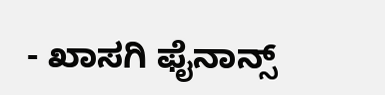- ಖಾಸಗಿ ಫೈನಾನ್ಸ್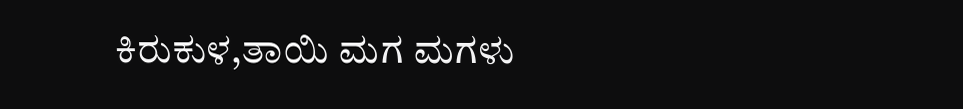ಕಿರುಕುಳ,ತಾಯಿ ಮಗ ಮಗಳು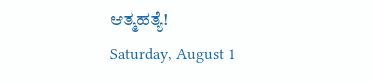ಆತ್ಮಹತ್ಯೆ!
Saturday, August 1